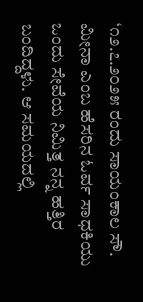‘೧೨.೭.೨೦೨೫ ರಂದು ಸಾಯಂಕಾಲ ಸೌ. ಮೀನಾ ಎಂಬ ಹೆಸರಿನ ಓರ್ವ ಸಾಧಕಿಯು ಒಂದು ಸೇವೆಯ ನಿಮಿತ್ತ ನನ್ನ ಹತ್ತಿರ ಬಂದಿದ್ದಳು. ಆ ಸಮಯದಲ್ಲಿ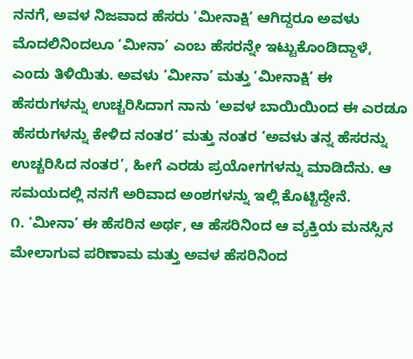ನನಗೆ, ಅವಳ ನಿಜವಾದ ಹೆಸರು ‘ಮೀನಾಕ್ಷಿ’ ಆಗಿದ್ದರೂ ಅವಳು ಮೊದಲಿನಿಂದಲೂ ‘ಮೀನಾ’ ಎಂಬ ಹೆಸರನ್ನೇ ಇಟ್ಟುಕೊಂಡಿದ್ದಾಳೆ, ಎಂದು ತಿಳಿಯಿತು. ಅವಳು ‘ಮೀನಾ’ ಮತ್ತು ‘ಮೀನಾಕ್ಷಿ’ ಈ ಹೆಸರುಗಳನ್ನು ಉಚ್ಚರಿಸಿದಾಗ ನಾನು ‘ಅವಳ ಬಾಯಿಯಿಂದ ಈ ಎರಡೂ ಹೆಸರುಗಳನ್ನು ಕೇಳಿದ ನಂತರ’ ಮತ್ತು ನಂತರ ‘ಅವಳು ತನ್ನ ಹೆಸರನ್ನು ಉಚ್ಚರಿಸಿದ ನಂತರ’, ಹೀಗೆ ಎರಡು ಪ್ರಯೋಗಗಳನ್ನು ಮಾಡಿದೆನು. ಆ ಸಮಯದಲ್ಲಿ ನನಗೆ ಅರಿವಾದ ಅಂಶಗಳನ್ನು ಇಲ್ಲಿ ಕೊಟ್ಟಿದ್ದೇನೆ.
೧. ‘ಮೀನಾ’ ಈ ಹೆಸರಿನ ಅರ್ಥ, ಆ ಹೆಸರಿನಿಂದ ಆ ವ್ಯಕ್ತಿಯ ಮನಸ್ಸಿನ ಮೇಲಾಗುವ ಪರಿಣಾಮ ಮತ್ತು ಅವಳ ಹೆಸರಿನಿಂದ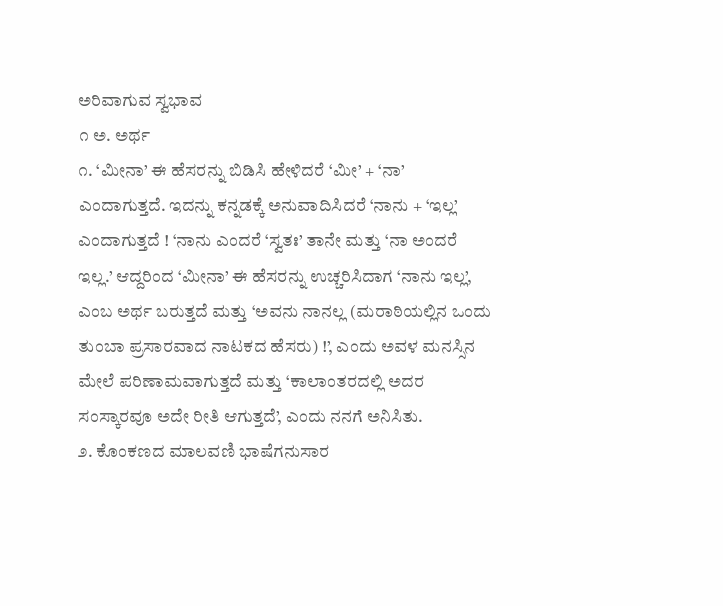ಅರಿವಾಗುವ ಸ್ವಭಾವ
೧ ಅ. ಅರ್ಥ
೧. ‘ಮೀನಾ’ ಈ ಹೆಸರನ್ನು ಬಿಡಿಸಿ ಹೇಳಿದರೆ ‘ಮೀ’ + ‘ನಾ’ ಎಂದಾಗುತ್ತದೆ. ಇದನ್ನು ಕನ್ನಡಕ್ಕೆ ಅನುವಾದಿಸಿದರೆ ‘ನಾನು + ‘ಇಲ್ಲ’ ಎಂದಾಗುತ್ತದೆ ! ‘ನಾನು ಎಂದರೆ ‘ಸ್ವತಃ’ ತಾನೇ ಮತ್ತು ‘ನಾ ಅಂದರೆ ಇಲ್ಲ.’ ಆದ್ದರಿಂದ ‘ಮೀನಾ’ ಈ ಹೆಸರನ್ನು ಉಚ್ಚರಿಸಿದಾಗ ‘ನಾನು ಇಲ್ಲ’, ಎಂಬ ಅರ್ಥ ಬರುತ್ತದೆ ಮತ್ತು ‘ಅವನು ನಾನಲ್ಲ (ಮರಾಠಿಯಲ್ಲಿನ ಒಂದು ತುಂಬಾ ಪ್ರಸಾರವಾದ ನಾಟಕದ ಹೆಸರು) !’, ಎಂದು ಅವಳ ಮನಸ್ಸಿನ ಮೇಲೆ ಪರಿಣಾಮವಾಗುತ್ತದೆ ಮತ್ತು ‘ಕಾಲಾಂತರದಲ್ಲಿ ಅದರ ಸಂಸ್ಕಾರವೂ ಅದೇ ರೀತಿ ಆಗುತ್ತದೆ’, ಎಂದು ನನಗೆ ಅನಿಸಿತು.
೨. ಕೊಂಕಣದ ಮಾಲವಣಿ ಭಾಷೆಗನುಸಾರ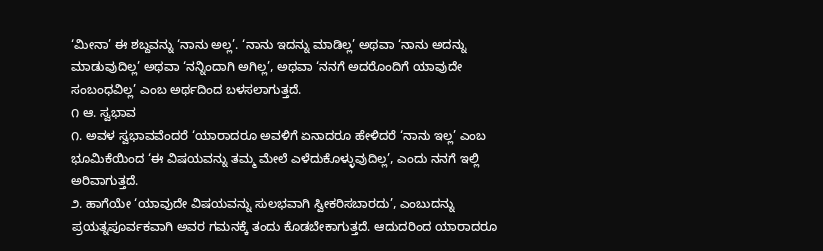‘ಮೀನಾ’ ಈ ಶಬ್ದವನ್ನು ‘ನಾನು ಅಲ್ಲ’. ‘ನಾನು ಇದನ್ನು ಮಾಡಿಲ್ಲ’ ಅಥವಾ ‘ನಾನು ಅದನ್ನು ಮಾಡುವುದಿಲ್ಲ’ ಅಥವಾ ‘ನನ್ನಿಂದಾಗಿ ಅಗಿಲ್ಲ’, ಅಥವಾ ‘ನನಗೆ ಅದರೊಂದಿಗೆ ಯಾವುದೇ ಸಂಬಂಧವಿಲ್ಲ’ ಎಂಬ ಅರ್ಥದಿಂದ ಬಳಸಲಾಗುತ್ತದೆ.
೧ ಆ. ಸ್ವಭಾವ
೧. ಅವಳ ಸ್ವಭಾವವೆಂದರೆ ‘ಯಾರಾದರೂ ಅವಳಿಗೆ ಏನಾದರೂ ಹೇಳಿದರೆ ‘ನಾನು ಇಲ್ಲ’ ಎಂಬ ಭೂಮಿಕೆಯಿಂದ ‘ಈ ವಿಷಯವನ್ನು ತಮ್ಮ ಮೇಲೆ ಎಳೆದುಕೊಳ್ಳುವುದಿಲ್ಲ’, ಎಂದು ನನಗೆ ಇಲ್ಲಿ ಅರಿವಾಗುತ್ತದೆ.
೨. ಹಾಗೆಯೇ ‘ಯಾವುದೇ ವಿಷಯವನ್ನು ಸುಲಭವಾಗಿ ಸ್ವೀಕರಿಸಬಾರದು’, ಎಂಬುದನ್ನು ಪ್ರಯತ್ನಪೂರ್ವಕವಾಗಿ ಅವರ ಗಮನಕ್ಕೆ ತಂದು ಕೊಡಬೇಕಾಗುತ್ತದೆ. ಆದುದರಿಂದ ಯಾರಾದರೂ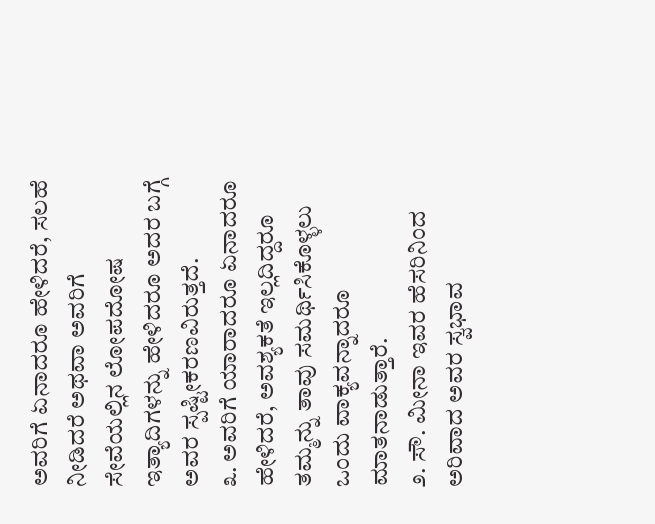ಅವರಿಗೆ ಏನಾದರೂ ಹೇಳಿದರೆ, ಸಲಹೆ ನೀಡಿದರೆ ಅಥವಾ ಅವರಿಗೆ ಸೇವೆಯಲ್ಲಿನ ಲೋಪದೋಷ ಇತ್ಯಾದಿಗಳನ್ನು ಹೇಳಿದರೂ ಅದರ ಬಗ್ಗೆ ಅವರ ಸ್ಪಷ್ಟೀಕರಣವಿರುತ್ತದೆ.
೩. ಅವರಿಗೆ ಯಾರಾದರೂ ಏನಾದರೂ ಹೇಳಿದರೆ, ಅವಶ್ಯಕತೆ ಇಲ್ಲದಿದ್ದರೂ ತಮ್ಮನ್ನು ತಾವು ಸಮರ್ಥಿಸಿಕೊಳ್ಳಲು ಒಂದು ವಾಕ್ಯವನ್ನಾದರೂ ಮಾತನಾಡುತ್ತಾರೆ.
೨. ಸೌ. ಮೀನಾ ಇವರ ಹೆಸರಿನಿಂದ ಅರಿವಾದ ಅವರ ಸ್ವಭಾವ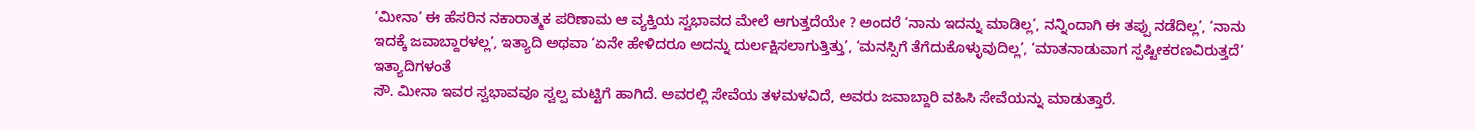‘ಮೀನಾ’ ಈ ಹೆಸರಿನ ನಕಾರಾತ್ಮಕ ಪರಿಣಾಮ ಆ ವ್ಯಕ್ತಿಯ ಸ್ವಭಾವದ ಮೇಲೆ ಆಗುತ್ತದೆಯೇ ? ಅಂದರೆ ‘ನಾನು ಇದನ್ನು ಮಾಡಿಲ್ಲ’, ನನ್ನಿಂದಾಗಿ ಈ ತಪ್ಪು ನಡೆದಿಲ್ಲ’, ‘ನಾನು ಇದಕ್ಕೆ ಜವಾಬ್ದಾರಳಲ್ಲ’, ಇತ್ಯಾದಿ ಅಥವಾ ‘ಏನೇ ಹೇಳಿದರೂ ಅದನ್ನು ದುರ್ಲಕ್ಷಿಸಲಾಗುತ್ತಿತ್ತು’, ‘ಮನಸ್ಸಿಗೆ ತೆಗೆದುಕೊಳ್ಳುವುದಿಲ್ಲ’, ‘ಮಾತನಾಡುವಾಗ ಸ್ಪಷ್ಟೀಕರಣವಿರುತ್ತದೆ’ ಇತ್ಯಾದಿಗಳಂತೆ
ಸೌ. ಮೀನಾ ಇವರ ಸ್ವಭಾವವೂ ಸ್ವಲ್ಪ ಮಟ್ಟಿಗೆ ಹಾಗಿದೆ. ಅವರಲ್ಲಿ ಸೇವೆಯ ತಳಮಳವಿದೆ, ಅವರು ಜವಾಬ್ದಾರಿ ವಹಿಸಿ ಸೇವೆಯನ್ನು ಮಾಡುತ್ತಾರೆ.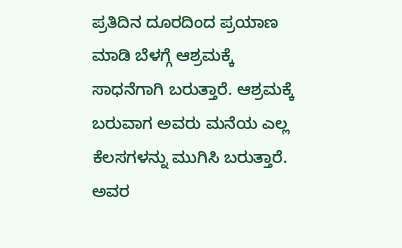ಪ್ರತಿದಿನ ದೂರದಿಂದ ಪ್ರಯಾಣ ಮಾಡಿ ಬೆಳಗ್ಗೆ ಆಶ್ರಮಕ್ಕೆ ಸಾಧನೆಗಾಗಿ ಬರುತ್ತಾರೆ. ಆಶ್ರಮಕ್ಕೆ ಬರುವಾಗ ಅವರು ಮನೆಯ ಎಲ್ಲ ಕೆಲಸಗಳನ್ನು ಮುಗಿಸಿ ಬರುತ್ತಾರೆ. ಅವರ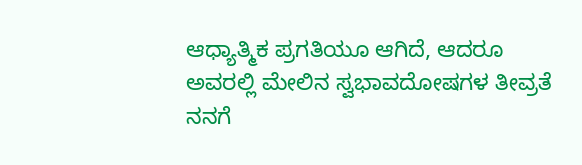ಆಧ್ಯಾತ್ಮಿಕ ಪ್ರಗತಿಯೂ ಆಗಿದೆ, ಆದರೂ ಅವರಲ್ಲಿ ಮೇಲಿನ ಸ್ವಭಾವದೋಷಗಳ ತೀವ್ರತೆ ನನಗೆ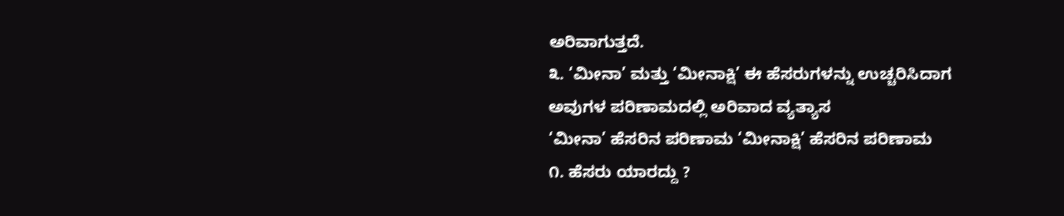ಅರಿವಾಗುತ್ತದೆ.
೩. ‘ಮೀನಾ’ ಮತ್ತು ‘ಮೀನಾಕ್ಷಿ’ ಈ ಹೆಸರುಗಳನ್ನು ಉಚ್ಚರಿಸಿದಾಗ ಅವುಗಳ ಪರಿಣಾಮದಲ್ಲಿ ಅರಿವಾದ ವ್ಯತ್ಯಾಸ
‘ಮೀನಾ’ ಹೆಸರಿನ ಪರಿಣಾಮ ‘ಮೀನಾಕ್ಷಿ’ ಹೆಸರಿನ ಪರಿಣಾಮ
೧. ಹೆಸರು ಯಾರದ್ದು ?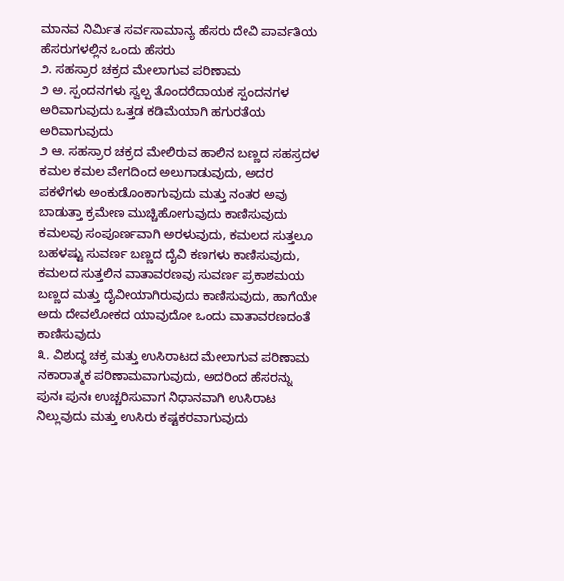ಮಾನವ ನಿರ್ಮಿತ ಸರ್ವಸಾಮಾನ್ಯ ಹೆಸರು ದೇವಿ ಪಾರ್ವತಿಯ ಹೆಸರುಗಳಲ್ಲಿನ ಒಂದು ಹೆಸರು
೨. ಸಹಸ್ರಾರ ಚಕ್ರದ ಮೇಲಾಗುವ ಪರಿಣಾಮ
೨ ಅ. ಸ್ಪಂದನಗಳು ಸ್ವಲ್ಪ ತೊಂದರೆದಾಯಕ ಸ್ಪಂದನಗಳ ಅರಿವಾಗುವುದು ಒತ್ತಡ ಕಡಿಮೆಯಾಗಿ ಹಗುರತೆಯ ಅರಿವಾಗುವುದು
೨ ಆ. ಸಹಸ್ರಾರ ಚಕ್ರದ ಮೇಲಿರುವ ಹಾಲಿನ ಬಣ್ಣದ ಸಹಸ್ರದಳ ಕಮಲ ಕಮಲ ವೇಗದಿಂದ ಅಲುಗಾಡುವುದು, ಅದರ ಪಕಳೆಗಳು ಅಂಕುಡೊಂಕಾಗುವುದು ಮತ್ತು ನಂತರ ಅವು ಬಾಡುತ್ತಾ ಕ್ರಮೇಣ ಮುಚ್ಚಿಹೋಗುವುದು ಕಾಣಿಸುವುದು ಕಮಲವು ಸಂಪೂರ್ಣವಾಗಿ ಅರಳುವುದು, ಕಮಲದ ಸುತ್ತಲೂ ಬಹಳಷ್ಟು ಸುವರ್ಣ ಬಣ್ಣದ ದೈವಿ ಕಣಗಳು ಕಾಣಿಸುವುದು, ಕಮಲದ ಸುತ್ತಲಿನ ವಾತಾವರಣವು ಸುವರ್ಣ ಪ್ರಕಾಶಮಯ ಬಣ್ಣದ ಮತ್ತು ದೈವೀಯಾಗಿರುವುದು ಕಾಣಿಸುವುದು, ಹಾಗೆಯೇ ಅದು ದೇವಲೋಕದ ಯಾವುದೋ ಒಂದು ವಾತಾವರಣದಂತೆ ಕಾಣಿಸುವುದು
೩. ವಿಶುದ್ಧ ಚಕ್ರ ಮತ್ತು ಉಸಿರಾಟದ ಮೇಲಾಗುವ ಪರಿಣಾಮ ನಕಾರಾತ್ಮಕ ಪರಿಣಾಮವಾಗುವುದು, ಅದರಿಂದ ಹೆಸರನ್ನು ಪುನಃ ಪುನಃ ಉಚ್ಚರಿಸುವಾಗ ನಿಧಾನವಾಗಿ ಉಸಿರಾಟ ನಿಲ್ಲುವುದು ಮತ್ತು ಉಸಿರು ಕಷ್ಟಕರವಾಗುವುದು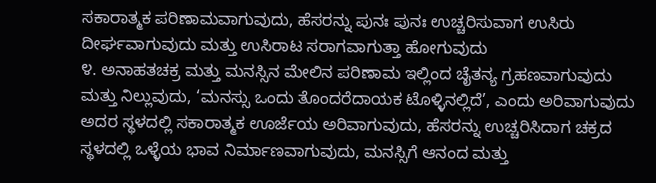ಸಕಾರಾತ್ಮಕ ಪರಿಣಾಮವಾಗುವುದು, ಹೆಸರನ್ನು ಪುನಃ ಪುನಃ ಉಚ್ಚರಿಸುವಾಗ ಉಸಿರು ದೀರ್ಘವಾಗುವುದು ಮತ್ತು ಉಸಿರಾಟ ಸರಾಗವಾಗುತ್ತಾ ಹೋಗುವುದು
೪. ಅನಾಹತಚಕ್ರ ಮತ್ತು ಮನಸ್ಸಿನ ಮೇಲಿನ ಪರಿಣಾಮ ಇಲ್ಲಿಂದ ಚೈತನ್ಯ ಗ್ರಹಣವಾಗುವುದು ಮತ್ತು ನಿಲ್ಲುವುದು, ‘ಮನಸ್ಸು ಒಂದು ತೊಂದರೆದಾಯಕ ಟೊಳ್ಳಿನಲ್ಲಿದೆ’, ಎಂದು ಅರಿವಾಗುವುದು ಅದರ ಸ್ಥಳದಲ್ಲಿ ಸಕಾರಾತ್ಮಕ ಊರ್ಜೆಯ ಅರಿವಾಗುವುದು, ಹೆಸರನ್ನು ಉಚ್ಚರಿಸಿದಾಗ ಚಕ್ರದ ಸ್ಥಳದಲ್ಲಿ ಒಳ್ಳೆಯ ಭಾವ ನಿರ್ಮಾಣವಾಗುವುದು, ಮನಸ್ಸಿಗೆ ಆನಂದ ಮತ್ತು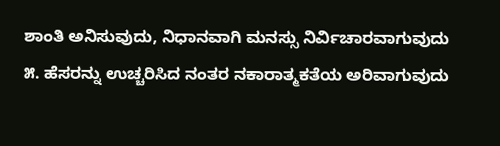ಶಾಂತಿ ಅನಿಸುವುದು, ನಿಧಾನವಾಗಿ ಮನಸ್ಸು ನಿರ್ವಿಚಾರವಾಗುವುದು
೫. ಹೆಸರನ್ನು ಉಚ್ಚರಿಸಿದ ನಂತರ ನಕಾರಾತ್ಮಕತೆಯ ಅರಿವಾಗುವುದು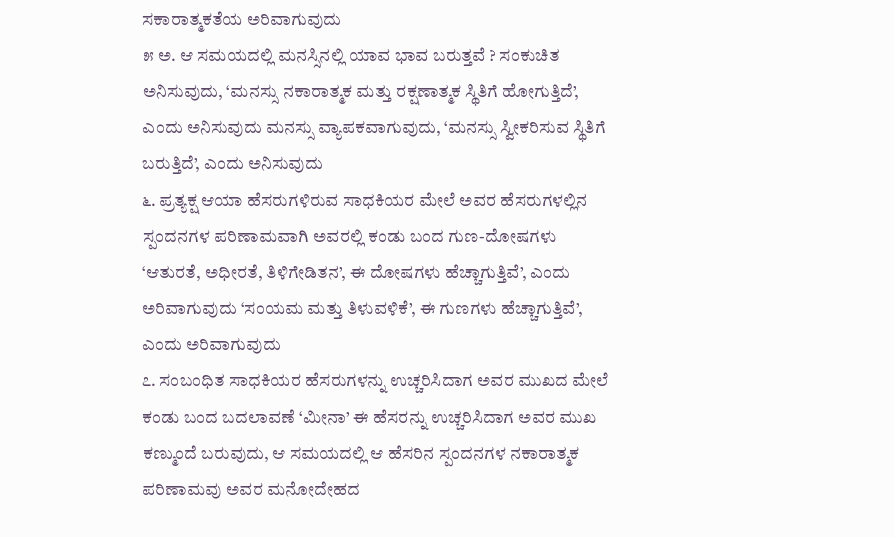ಸಕಾರಾತ್ಮಕತೆಯ ಅರಿವಾಗುವುದು
೫ ಅ. ಆ ಸಮಯದಲ್ಲಿ ಮನಸ್ಸಿನಲ್ಲಿ ಯಾವ ಭಾವ ಬರುತ್ತವೆ ? ಸಂಕುಚಿತ ಅನಿಸುವುದು, ‘ಮನಸ್ಸು ನಕಾರಾತ್ಮಕ ಮತ್ತು ರಕ್ಷಣಾತ್ಮಕ ಸ್ಥಿತಿಗೆ ಹೋಗುತ್ತಿದೆ’, ಎಂದು ಅನಿಸುವುದು ಮನಸ್ಸು ವ್ಯಾಪಕವಾಗುವುದು, ‘ಮನಸ್ಸು ಸ್ವೀಕರಿಸುವ ಸ್ಥಿತಿಗೆ ಬರುತ್ತಿದೆ’, ಎಂದು ಅನಿಸುವುದು
೬. ಪ್ರತ್ಯಕ್ಷ ಆಯಾ ಹೆಸರುಗಳಿರುವ ಸಾಧಕಿಯರ ಮೇಲೆ ಅವರ ಹೆಸರುಗಳಲ್ಲಿನ ಸ್ಪಂದನಗಳ ಪರಿಣಾಮವಾಗಿ ಅವರಲ್ಲಿ ಕಂಡು ಬಂದ ಗುಣ-ದೋಷಗಳು ‘ಆತುರತೆ, ಅಧೀರತೆ, ತಿಳಿಗೇಡಿತನ’, ಈ ದೋಷಗಳು ಹೆಚ್ಚಾಗುತ್ತಿವೆ’, ಎಂದು ಅರಿವಾಗುವುದು ‘ಸಂಯಮ ಮತ್ತು ತಿಳುವಳಿಕೆ’, ಈ ಗುಣಗಳು ಹೆಚ್ಚಾಗುತ್ತಿವೆ’, ಎಂದು ಅರಿವಾಗುವುದು
೭. ಸಂಬಂಧಿತ ಸಾಧಕಿಯರ ಹೆಸರುಗಳನ್ನು ಉಚ್ಚರಿಸಿದಾಗ ಅವರ ಮುಖದ ಮೇಲೆ ಕಂಡು ಬಂದ ಬದಲಾವಣೆ ‘ಮೀನಾ’ ಈ ಹೆಸರನ್ನು ಉಚ್ಚರಿಸಿದಾಗ ಅವರ ಮುಖ ಕಣ್ಮುಂದೆ ಬರುವುದು, ಆ ಸಮಯದಲ್ಲಿ ಆ ಹೆಸರಿನ ಸ್ಪಂದನಗಳ ನಕಾರಾತ್ಮಕ ಪರಿಣಾಮವು ಅವರ ಮನೋದೇಹದ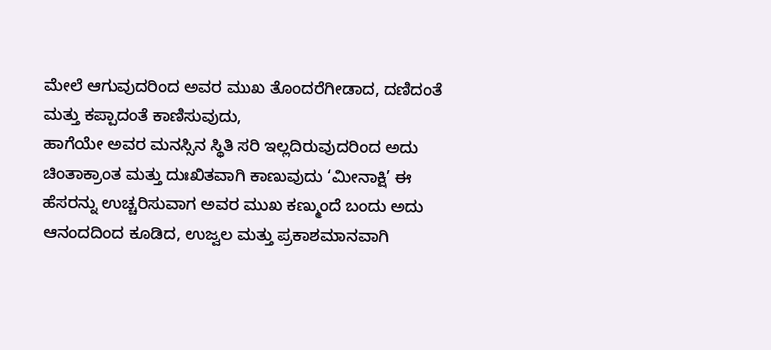ಮೇಲೆ ಆಗುವುದರಿಂದ ಅವರ ಮುಖ ತೊಂದರೆಗೀಡಾದ, ದಣಿದಂತೆ ಮತ್ತು ಕಪ್ಪಾದಂತೆ ಕಾಣಿಸುವುದು,
ಹಾಗೆಯೇ ಅವರ ಮನಸ್ಸಿನ ಸ್ಥಿತಿ ಸರಿ ಇಲ್ಲದಿರುವುದರಿಂದ ಅದು ಚಿಂತಾಕ್ರಾಂತ ಮತ್ತು ದುಃಖಿತವಾಗಿ ಕಾಣುವುದು ‘ಮೀನಾಕ್ಷಿ’ ಈ ಹೆಸರನ್ನು ಉಚ್ಚರಿಸುವಾಗ ಅವರ ಮುಖ ಕಣ್ಮುಂದೆ ಬಂದು ಅದು ಆನಂದದಿಂದ ಕೂಡಿದ, ಉಜ್ವಲ ಮತ್ತು ಪ್ರಕಾಶಮಾನವಾಗಿ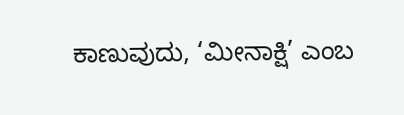ಕಾಣುವುದು, ‘ಮೀನಾಕ್ಷಿ’ ಎಂಬ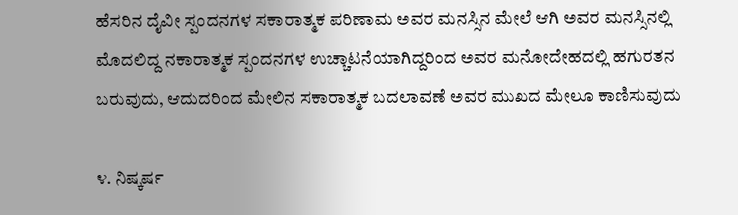ಹೆಸರಿನ ದೈವೀ ಸ್ಪಂದನಗಳ ಸಕಾರಾತ್ಮಕ ಪರಿಣಾಮ ಅವರ ಮನಸ್ಸಿನ ಮೇಲೆ ಆಗಿ ಅವರ ಮನಸ್ಸಿನಲ್ಲಿ ಮೊದಲಿದ್ದ ನಕಾರಾತ್ಮಕ ಸ್ಪಂದನಗಳ ಉಚ್ಚಾಟನೆಯಾಗಿದ್ದರಿಂದ ಅವರ ಮನೋದೇಹದಲ್ಲಿ ಹಗುರತನ ಬರುವುದು, ಆದುದರಿಂದ ಮೇಲಿನ ಸಕಾರಾತ್ಮಕ ಬದಲಾವಣೆ ಅವರ ಮುಖದ ಮೇಲೂ ಕಾಣಿಸುವುದು

೪. ನಿಷ್ಕರ್ಷ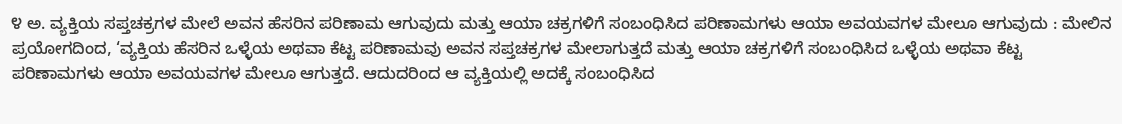೪ ಅ. ವ್ಯಕ್ತಿಯ ಸಪ್ತಚಕ್ರಗಳ ಮೇಲೆ ಅವನ ಹೆಸರಿನ ಪರಿಣಾಮ ಆಗುವುದು ಮತ್ತು ಆಯಾ ಚಕ್ರಗಳಿಗೆ ಸಂಬಂಧಿಸಿದ ಪರಿಣಾಮಗಳು ಆಯಾ ಅವಯವಗಳ ಮೇಲೂ ಆಗುವುದು : ಮೇಲಿನ ಪ್ರಯೋಗದಿಂದ, ‘ವ್ಯಕ್ತಿಯ ಹೆಸರಿನ ಒಳ್ಳೆಯ ಅಥವಾ ಕೆಟ್ಟ ಪರಿಣಾಮವು ಅವನ ಸಪ್ತಚಕ್ರಗಳ ಮೇಲಾಗುತ್ತದೆ ಮತ್ತು ಆಯಾ ಚಕ್ರಗಳಿಗೆ ಸಂಬಂಧಿಸಿದ ಒಳ್ಳೆಯ ಅಥವಾ ಕೆಟ್ಟ ಪರಿಣಾಮಗಳು ಆಯಾ ಅವಯವಗಳ ಮೇಲೂ ಆಗುತ್ತದೆ. ಆದುದರಿಂದ ಆ ವ್ಯಕ್ತಿಯಲ್ಲಿ ಅದಕ್ಕೆ ಸಂಬಂಧಿಸಿದ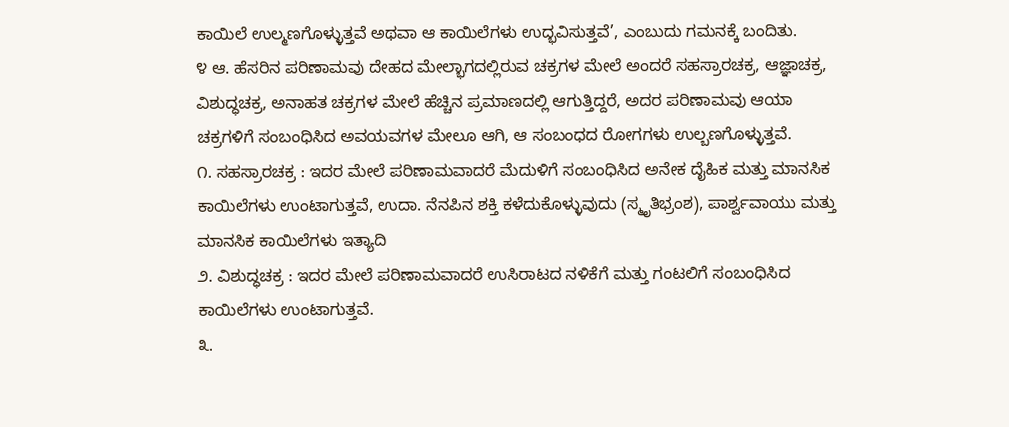ಕಾಯಿಲೆ ಉಲ್ಮಣಗೊಳ್ಳುತ್ತವೆ ಅಥವಾ ಆ ಕಾಯಿಲೆಗಳು ಉದ್ಭವಿಸುತ್ತವೆ’, ಎಂಬುದು ಗಮನಕ್ಕೆ ಬಂದಿತು.
೪ ಆ. ಹೆಸರಿನ ಪರಿಣಾಮವು ದೇಹದ ಮೇಲ್ಭಾಗದಲ್ಲಿರುವ ಚಕ್ರಗಳ ಮೇಲೆ ಅಂದರೆ ಸಹಸ್ರಾರಚಕ್ರ, ಆಜ್ಞಾಚಕ್ರ, ವಿಶುದ್ಧಚಕ್ರ, ಅನಾಹತ ಚಕ್ರಗಳ ಮೇಲೆ ಹೆಚ್ಚಿನ ಪ್ರಮಾಣದಲ್ಲಿ ಆಗುತ್ತಿದ್ದರೆ, ಅದರ ಪರಿಣಾಮವು ಆಯಾ ಚಕ್ರಗಳಿಗೆ ಸಂಬಂಧಿಸಿದ ಅವಯವಗಳ ಮೇಲೂ ಆಗಿ, ಆ ಸಂಬಂಧದ ರೋಗಗಳು ಉಲ್ಬಣಗೊಳ್ಳುತ್ತವೆ.
೧. ಸಹಸ್ರಾರಚಕ್ರ : ಇದರ ಮೇಲೆ ಪರಿಣಾಮವಾದರೆ ಮೆದುಳಿಗೆ ಸಂಬಂಧಿಸಿದ ಅನೇಕ ದೈಹಿಕ ಮತ್ತು ಮಾನಸಿಕ ಕಾಯಿಲೆಗಳು ಉಂಟಾಗುತ್ತವೆ, ಉದಾ. ನೆನಪಿನ ಶಕ್ತಿ ಕಳೆದುಕೊಳ್ಳುವುದು (ಸ್ಮೃತಿಭ್ರಂಶ), ಪಾರ್ಶ್ವವಾಯು ಮತ್ತು ಮಾನಸಿಕ ಕಾಯಿಲೆಗಳು ಇತ್ಯಾದಿ
೨. ವಿಶುದ್ಧಚಕ್ರ : ಇದರ ಮೇಲೆ ಪರಿಣಾಮವಾದರೆ ಉಸಿರಾಟದ ನಳಿಕೆಗೆ ಮತ್ತು ಗಂಟಲಿಗೆ ಸಂಬಂಧಿಸಿದ ಕಾಯಿಲೆಗಳು ಉಂಟಾಗುತ್ತವೆ.
೩.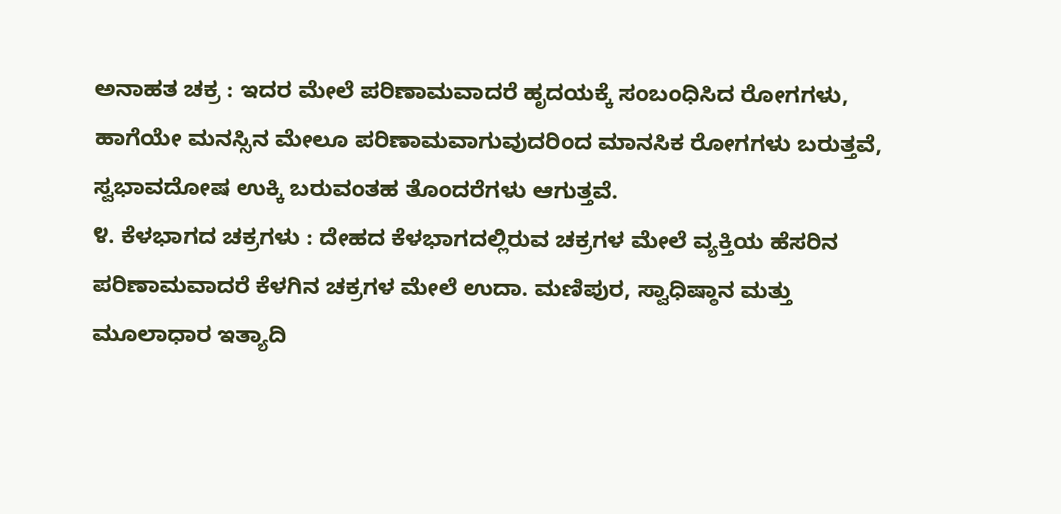ಅನಾಹತ ಚಕ್ರ : ಇದರ ಮೇಲೆ ಪರಿಣಾಮವಾದರೆ ಹೃದಯಕ್ಕೆ ಸಂಬಂಧಿಸಿದ ರೋಗಗಳು, ಹಾಗೆಯೇ ಮನಸ್ಸಿನ ಮೇಲೂ ಪರಿಣಾಮವಾಗುವುದರಿಂದ ಮಾನಸಿಕ ರೋಗಗಳು ಬರುತ್ತವೆ, ಸ್ವಭಾವದೋಷ ಉಕ್ಕಿ ಬರುವಂತಹ ತೊಂದರೆಗಳು ಆಗುತ್ತವೆ.
೪. ಕೆಳಭಾಗದ ಚಕ್ರಗಳು : ದೇಹದ ಕೆಳಭಾಗದಲ್ಲಿರುವ ಚಕ್ರಗಳ ಮೇಲೆ ವ್ಯಕ್ತಿಯ ಹೆಸರಿನ ಪರಿಣಾಮವಾದರೆ ಕೆಳಗಿನ ಚಕ್ರಗಳ ಮೇಲೆ ಉದಾ. ಮಣಿಪುರ, ಸ್ವಾಧಿಷ್ಠಾನ ಮತ್ತು ಮೂಲಾಧಾರ ಇತ್ಯಾದಿ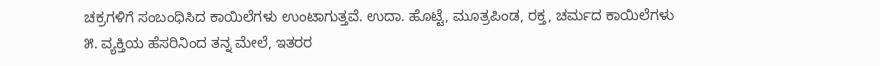ಚಕ್ರಗಳಿಗೆ ಸಂಬಂಧಿಸಿದ ಕಾಯಿಲೆಗಳು ಉಂಟಾಗುತ್ತವೆ. ಉದಾ. ಹೊಟ್ಟೆ, ಮೂತ್ರಪಿಂಡ, ರಕ್ತ, ಚರ್ಮದ ಕಾಯಿಲೆಗಳು
೫. ವ್ಯಕ್ತಿಯ ಹೆಸರಿನಿಂದ ತನ್ನ ಮೇಲೆ, ಇತರರ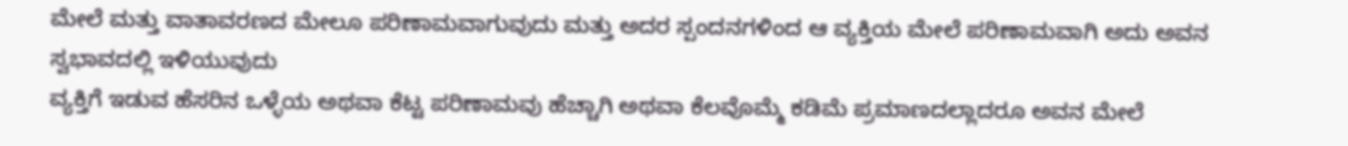ಮೇಲೆ ಮತ್ತು ವಾತಾವರಣದ ಮೇಲೂ ಪರಿಣಾಮವಾಗುವುದು ಮತ್ತು ಅದರ ಸ್ಪಂದನಗಳಿಂದ ಆ ವ್ಯಕ್ತಿಯ ಮೇಲೆ ಪರಿಣಾಮವಾಗಿ ಅದು ಅವನ ಸ್ವಭಾವದಲ್ಲಿ ಇಳಿಯುವುದು
ವ್ಯಕ್ತಿಗೆ ಇಡುವ ಹೆಸರಿನ ಒಳ್ಳೆಯ ಅಥವಾ ಕೆಟ್ಟ ಪರಿಣಾಮವು ಹೆಚ್ಚಾಗಿ ಅಥವಾ ಕೆಲವೊಮ್ಮೆ ಕಡಿಮೆ ಪ್ರಮಾಣದಲ್ಲಾದರೂ ಅವನ ಮೇಲೆ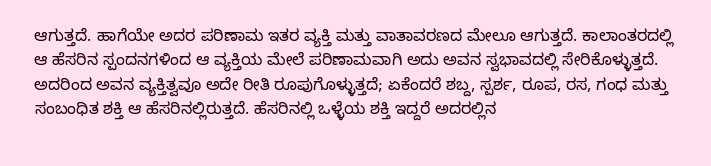ಆಗುತ್ತದೆ. ಹಾಗೆಯೇ ಅದರ ಪರಿಣಾಮ ಇತರ ವ್ಯಕ್ತಿ ಮತ್ತು ವಾತಾವರಣದ ಮೇಲೂ ಆಗುತ್ತದೆ. ಕಾಲಾಂತರದಲ್ಲಿ ಆ ಹೆಸರಿನ ಸ್ಪಂದನಗಳಿಂದ ಆ ವ್ಯಕ್ತಿಯ ಮೇಲೆ ಪರಿಣಾಮವಾಗಿ ಅದು ಅವನ ಸ್ವಭಾವದಲ್ಲಿ ಸೇರಿಕೊಳ್ಳುತ್ತದೆ. ಅದರಿಂದ ಅವನ ವ್ಯಕ್ತಿತ್ವವೂ ಅದೇ ರೀತಿ ರೂಪುಗೊಳ್ಳುತ್ತದೆ; ಏಕೆಂದರೆ ಶಬ್ದ, ಸ್ಪರ್ಶ, ರೂಪ, ರಸ, ಗಂಧ ಮತ್ತು ಸಂಬಂಧಿತ ಶಕ್ತಿ ಆ ಹೆಸರಿನಲ್ಲಿರುತ್ತದೆ. ಹೆಸರಿನಲ್ಲಿ ಒಳ್ಳೆಯ ಶಕ್ತಿ ಇದ್ದರೆ ಅದರಲ್ಲಿನ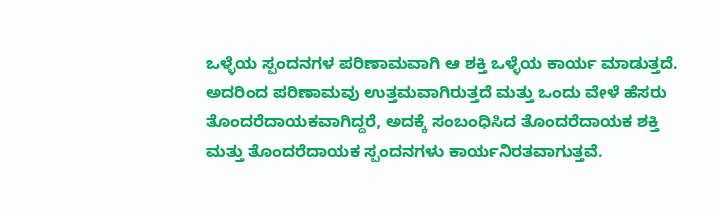ಒಳ್ಳೆಯ ಸ್ಪಂದನಗಳ ಪರಿಣಾಮವಾಗಿ ಆ ಶಕ್ತಿ ಒಳ್ಳೆಯ ಕಾರ್ಯ ಮಾಡುತ್ತದೆ. ಅದರಿಂದ ಪರಿಣಾಮವು ಉತ್ತಮವಾಗಿರುತ್ತದೆ ಮತ್ತು ಒಂದು ವೇಳೆ ಹೆಸರು ತೊಂದರೆದಾಯಕವಾಗಿದ್ದರೆ, ಅದಕ್ಕೆ ಸಂಬಂಧಿಸಿದ ತೊಂದರೆದಾಯಕ ಶಕ್ತಿ ಮತ್ತು ತೊಂದರೆದಾಯಕ ಸ್ಪಂದನಗಳು ಕಾರ್ಯನಿರತವಾಗುತ್ತವೆ.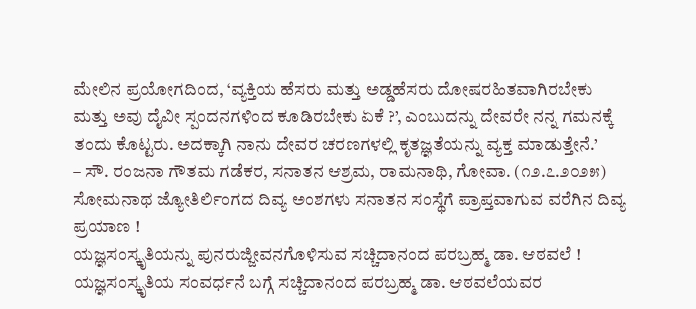ಮೇಲಿನ ಪ್ರಯೋಗದಿಂದ, ‘ವ್ಯಕ್ತಿಯ ಹೆಸರು ಮತ್ತು ಅಡ್ಡಹೆಸರು ದೋಷರಹಿತವಾಗಿರಬೇಕು ಮತ್ತು ಅವು ದೈವೀ ಸ್ಪಂದನಗಳಿಂದ ಕೂಡಿರಬೇಕು ಏಕೆ ?’, ಎಂಬುದನ್ನು ದೇವರೇ ನನ್ನ ಗಮನಕ್ಕೆ ತಂದು ಕೊಟ್ಟರು. ಅದಕ್ಕಾಗಿ ನಾನು ದೇವರ ಚರಣಗಳಲ್ಲಿ ಕೃತಜ್ಞತೆಯನ್ನು ವ್ಯಕ್ತ ಮಾಡುತ್ತೇನೆ.’
– ಸೌ. ರಂಜನಾ ಗೌತಮ ಗಡೆಕರ, ಸನಾತನ ಆಶ್ರಮ, ರಾಮನಾಥಿ, ಗೋವಾ. (೧೨.೭.೨೦೨೫)
ಸೋಮನಾಥ ಜ್ಯೋತಿರ್ಲಿಂಗದ ದಿವ್ಯ ಅಂಶಗಳು ಸನಾತನ ಸಂಸ್ಥೆಗೆ ಪ್ರಾಪ್ತವಾಗುವ ವರೆಗಿನ ದಿವ್ಯ ಪ್ರಯಾಣ !
ಯಜ್ಞಸಂಸ್ಕೃತಿಯನ್ನು ಪುನರುಜ್ಜೀವನಗೊಳಿಸುವ ಸಚ್ಚಿದಾನಂದ ಪರಬ್ರಹ್ಮ ಡಾ. ಆಠವಲೆ !
ಯಜ್ಞಸಂಸ್ಕೃತಿಯ ಸಂವರ್ಧನೆ ಬಗ್ಗೆ ಸಚ್ಚಿದಾನಂದ ಪರಬ್ರಹ್ಮ ಡಾ. ಆಠವಲೆಯವರ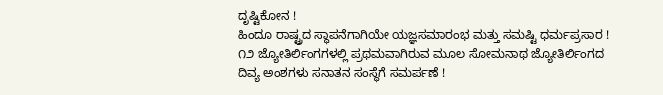ದೃಷ್ಟಿಕೋನ !
ಹಿಂದೂ ರಾಷ್ಟ್ರದ ಸ್ಥಾಪನೆಗಾಗಿಯೇ ಯಜ್ಞಸಮಾರಂಭ ಮತ್ತು ಸಮಷ್ಟಿ ಧರ್ಮಪ್ರಸಾರ !
೧೨ ಜ್ಯೋತಿರ್ಲಿಂಗಗಳಲ್ಲಿ ಪ್ರಥಮವಾಗಿರುವ ಮೂಲ ಸೋಮನಾಥ ಜ್ಯೋತಿರ್ಲಿಂಗದ ದಿವ್ಯ ಅಂಶಗಳು ಸನಾತನ ಸಂಸ್ಥೆಗೆ ಸಮರ್ಪಣೆ !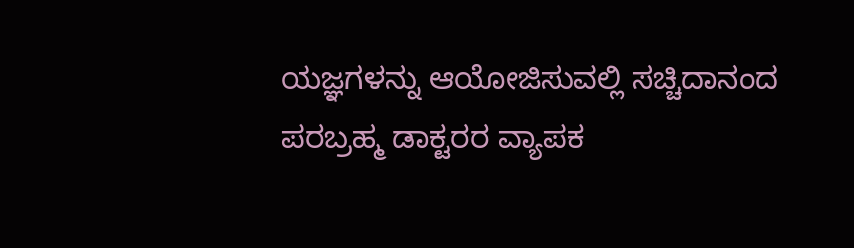ಯಜ್ಞಗಳನ್ನು ಆಯೋಜಿಸುವಲ್ಲಿ ಸಚ್ಚಿದಾನಂದ ಪರಬ್ರಹ್ಮ ಡಾಕ್ಟರರ ವ್ಯಾಪಕ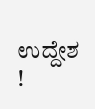ಉದ್ದೇಶ !